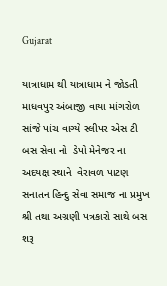Gujarat

યાત્રાધામ થી યાત્રાધામ ને જોડતી માધવપુર અંબાજી વાયા માંગરોળ સાંજે પાંચ વાગ્યે સ્લીપર એસ ટી બસ સેવા નો  ડેપો મેનેજર ના અદયક્ષ સ્થાને  વેરાવળ પાટણ સનાતન હિન્દુ સેવા સમાજ ના પ્રમુખ શ્રી તથા અગ્રણી પત્રકારો સાથે બસ શરૂ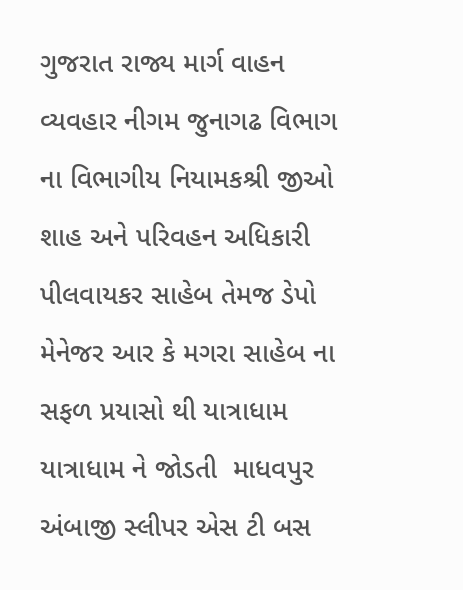ગુજરાત રાજ્ય માર્ગ વાહન વ્યવહાર નીગમ જુનાગઢ વિભાગ ના વિભાગીય નિયામકશ્રી જીઓ શાહ અને પરિવહન અધિકારી પીલવાયકર સાહેબ તેમજ ડેપો મેનેજર આર કે મગરા સાહેબ ના સફળ પ્રયાસો થી યાત્રાધામ  યાત્રાધામ ને જોડતી  માધવપુર અંબાજી સ્લીપર એસ ટી બસ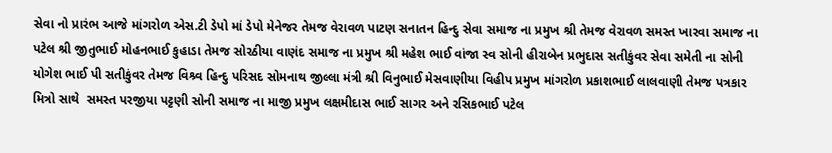સેવા નો પ્રારંભ આજે માંગરોળ એસ.ટી ડેપો માં ડેપો મેનેજર તેમજ વેરાવળ પાટણ સનાતન હિન્દુ સેવા સમાજ ના પ્રમુખ શ્રી તેમજ વેરાવળ સમસ્ત ખારવા સમાજ ના પટેલ શ્રી જીતુભાઈ મોહનભાઈ કુહાડા તેમજ સોરઠીયા વાણંદ સમાજ ના પ્રમુખ શ્રી મહેશ ભાઈ વાંજા સ્વ સોની હીરાબેન પ્રભુદાસ સતીકુંવર સેવા સમેતી ના સોની યોગેશ ભાઈ પી સતીકુંવર તેમજ વિશ્ર્વ હિન્દુ પરિસદ સોમનાથ જીલ્લા મંત્રી શ્રી વિનુભાઈ મેસવાણીયા વિહીપ પ્રમુખ માંગરોળ પ્રકાશભાઈ લાલવાણી તેમજ પત્રકાર મિત્રો સાથે  સમસ્ત પરજીયા પટ્ટણી સોની સમાજ ના માજી પ્રમુખ લક્ષમીદાસ ભાઈ સાગર અને રસિકભાઈ પટેલ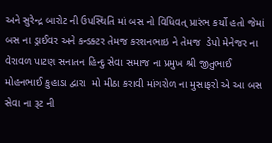અને સુરેન્દ્ર બારોટ ની ઉપસ્થિતિ માં બસ નો વિધિવત્ પ્રારંભ કર્યો હતો જેમાં બસ ના ડ્રાઈવર અને કન્ડક્ટર તેમજ કરશનભાઇ ને તેમજ  ડેપો મેનેજર ના વેરાવળ પાટણ સનાતન હિન્દુ સેવા સમાજ ના પ્રમુખ શ્રી જીતુભાઈ મોહનભાઈ કુહાડા દ્વારા  મો મીઠા કરાવી માંગરોળ ના મુસાફરો એ આ બસ સેવા ના રૂટ ની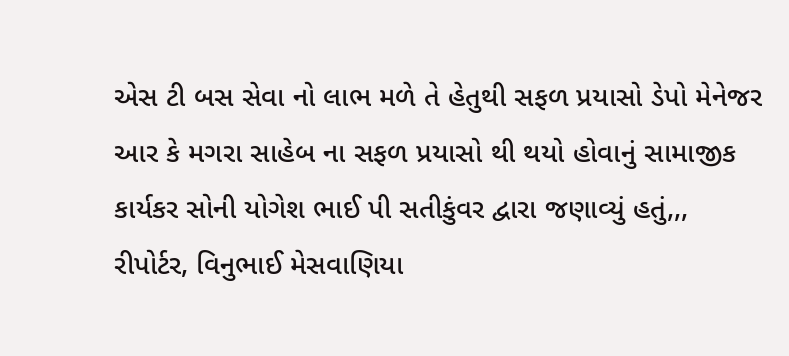એસ ટી બસ સેવા નો લાભ મળે તે હેતુથી સફળ પ્રયાસો ડેપો મેનેજર  આર કે મગરા સાહેબ ના સફળ પ્રયાસો થી થયો હોવાનું સામાજીક કાર્યકર સોની યોગેશ ભાઈ પી સતીકુંવર દ્વારા જણાવ્યું હતું,,,
રીપોર્ટર, વિનુભાઈ મેસવાણિયા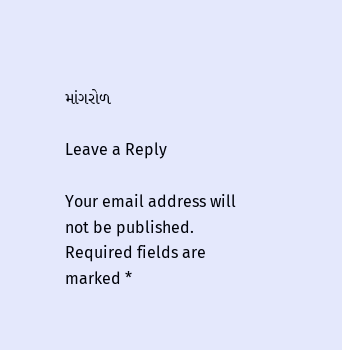માંગરોળ

Leave a Reply

Your email address will not be published. Required fields are marked *